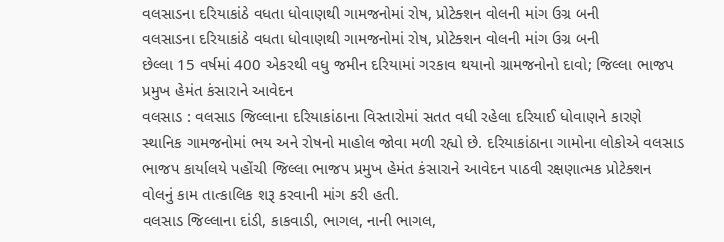વલસાડના દરિયાકાંઠે વધતા ધોવાણથી ગામજનોમાં રોષ, પ્રોટેક્શન વોલની માંગ ઉગ્ર બની
વલસાડના દરિયાકાંઠે વધતા ધોવાણથી ગામજનોમાં રોષ, પ્રોટેક્શન વોલની માંગ ઉગ્ર બની
છેલ્લા 15 વર્ષમાં 400 એકરથી વધુ જમીન દરિયામાં ગરકાવ થયાનો ગ્રામજનોનો દાવો; જિલ્લા ભાજપ પ્રમુખ હેમંત કંસારાને આવેદન
વલસાડ : વલસાડ જિલ્લાના દરિયાકાંઠાના વિસ્તારોમાં સતત વધી રહેલા દરિયાઈ ધોવાણને કારણે સ્થાનિક ગામજનોમાં ભય અને રોષનો માહોલ જોવા મળી રહ્યો છે. દરિયાકાંઠાના ગામોના લોકોએ વલસાડ ભાજપ કાર્યાલયે પહોંચી જિલ્લા ભાજપ પ્રમુખ હેમંત કંસારાને આવેદન પાઠવી રક્ષણાત્મક પ્રોટેક્શન વોલનું કામ તાત્કાલિક શરૂ કરવાની માંગ કરી હતી.
વલસાડ જિલ્લાના દાંડી, કાકવાડી, ભાગલ, નાની ભાગલ,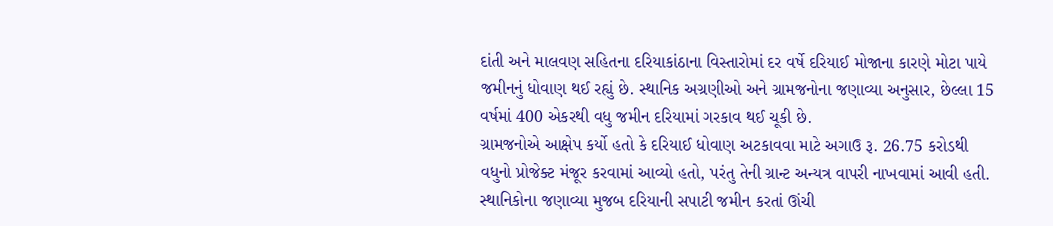દાંતી અને માલવણ સહિતના દરિયાકાંઠાના વિસ્તારોમાં દર વર્ષે દરિયાઈ મોજાના કારણે મોટા પાયે જમીનનું ધોવાણ થઈ રહ્યું છે. સ્થાનિક અગ્રણીઓ અને ગ્રામજનોના જણાવ્યા અનુસાર, છેલ્લા 15 વર્ષમાં 400 એકરથી વધુ જમીન દરિયામાં ગરકાવ થઈ ચૂકી છે.
ગ્રામજનોએ આક્ષેપ કર્યો હતો કે દરિયાઈ ધોવાણ અટકાવવા માટે અગાઉ રૂ. 26.75 કરોડથી વધુનો પ્રોજેક્ટ મંજૂર કરવામાં આવ્યો હતો, પરંતુ તેની ગ્રાન્ટ અન્યત્ર વાપરી નાખવામાં આવી હતી. સ્થાનિકોના જણાવ્યા મુજબ દરિયાની સપાટી જમીન કરતાં ઊંચી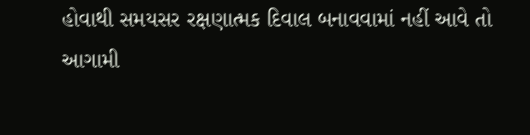હોવાથી સમયસર રક્ષણાત્મક દિવાલ બનાવવામાં નહીં આવે તો આગામી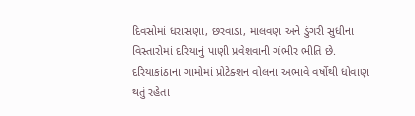દિવસોમાં ધરાસણા, છરવાડા, માલવણ અને ડુંગરી સુધીના વિસ્તારોમાં દરિયાનું પાણી પ્રવેશવાની ગંભીર ભીતિ છે.
દરિયાકાંઠાના ગામોમાં પ્રોટેક્શન વોલના અભાવે વર્ષોથી ધોવાણ થતું રહેતા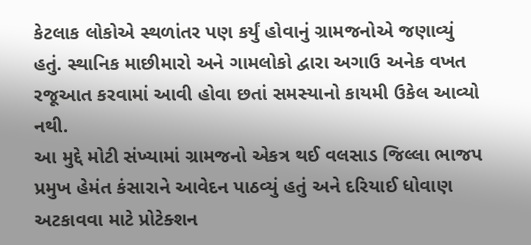કેટલાક લોકોએ સ્થળાંતર પણ કર્યું હોવાનું ગ્રામજનોએ જણાવ્યું હતું. સ્થાનિક માછીમારો અને ગામલોકો દ્વારા અગાઉ અનેક વખત રજૂઆત કરવામાં આવી હોવા છતાં સમસ્યાનો કાયમી ઉકેલ આવ્યો નથી.
આ મુદ્દે મોટી સંખ્યામાં ગ્રામજનો એકત્ર થઈ વલસાડ જિલ્લા ભાજપ પ્રમુખ હેમંત કંસારાને આવેદન પાઠવ્યું હતું અને દરિયાઈ ધોવાણ અટકાવવા માટે પ્રોટેક્શન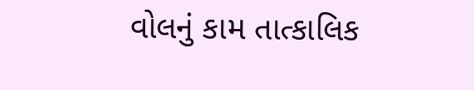વોલનું કામ તાત્કાલિક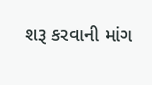શરૂ કરવાની માંગ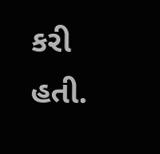કરી હતી.